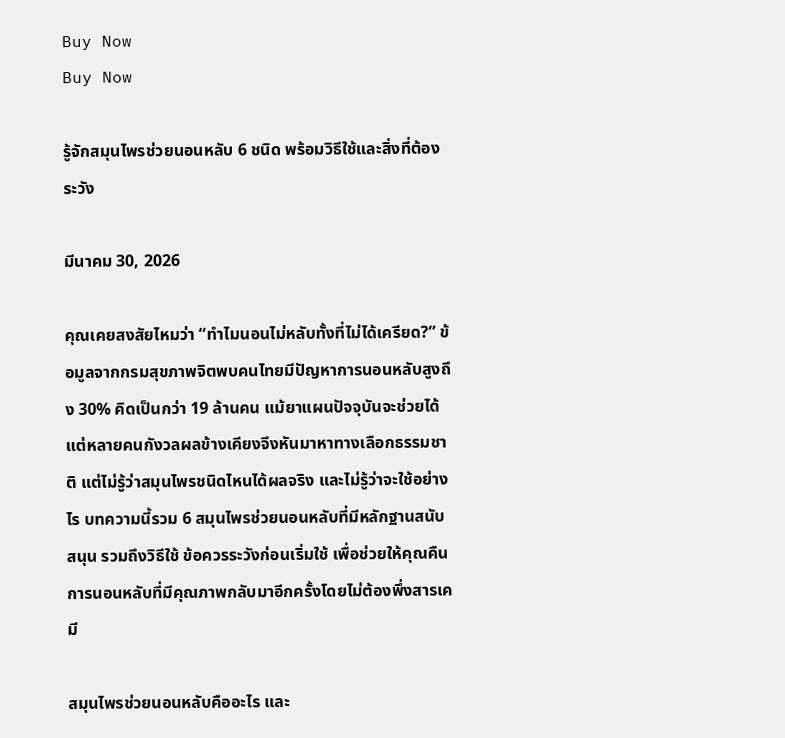Buy Now
Buy Now

รู้จักสมุนไพรช่วยนอนหลับ 6 ชนิด พร้อมวิธีใช้และสิ่งที่ต้องระวัง

มีนาคม 30, 2026

คุณเคยสงสัยไหมว่า “ทำไมนอนไม่หลับทั้งที่ไม่ได้เครียด?” ข้อมูลจากกรมสุขภาพจิตพบคนไทยมีปัญหาการนอนหลับสูงถึง 30% คิดเป็นกว่า 19 ล้านคน แม้ยาแผนปัจจุบันจะช่วยได้ แต่หลายคนกังวลผลข้างเคียงจึงหันมาหาทางเลือกธรรมชาติ แต่ไม่รู้ว่าสมุนไพรชนิดไหนได้ผลจริง และไม่รู้ว่าจะใช้อย่างไร บทความนี้รวม 6 สมุนไพรช่วยนอนหลับที่มีหลักฐานสนับสนุน รวมถึงวิธีใช้ ข้อควรระวังก่อนเริ่มใช้ เพื่อช่วยให้คุณคืนการนอนหลับที่มีคุณภาพกลับมาอีกครั้งโดยไม่ต้องพึ่งสารเคมี

สมุนไพรช่วยนอนหลับคืออะไร และ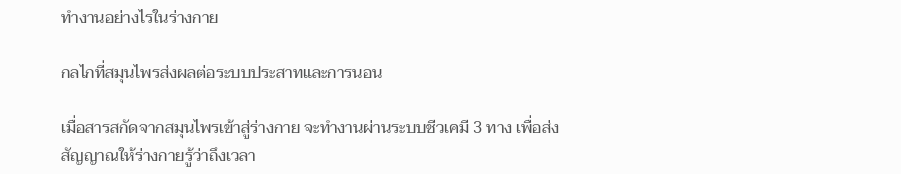ทำงานอย่างไรในร่างกาย

กลไกที่สมุนไพรส่งผลต่อระบบประสาทและการนอน

เมื่อสารสกัดจากสมุนไพรเข้าสู่ร่างกาย จะทำงานผ่านระบบชีวเคมี 3 ทาง เพื่อส่งสัญญาณให้ร่างกายรู้ว่าถึงเวลา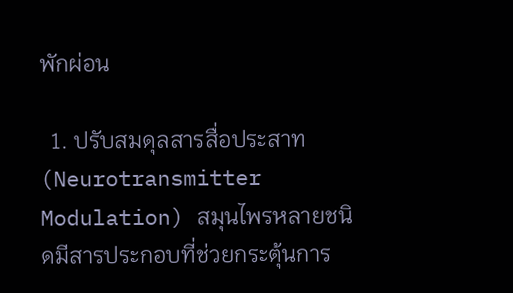พักผ่อน

  1. ปรับสมดุลสารสื่อประสาท (Neurotransmitter Modulation) สมุนไพรหลายชนิดมีสารประกอบที่ช่วยกระตุ้นการ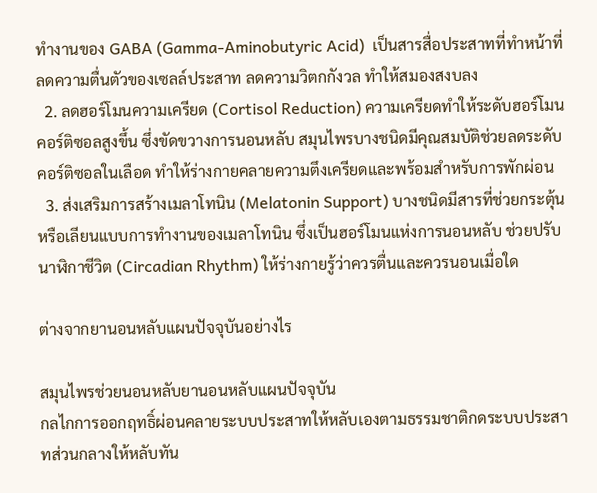ทำงานของ GABA (Gamma-Aminobutyric Acid)  เป็นสารสื่อประสาทที่ทำหน้าที่ลดความตื่นตัวของเซลล์ประสาท ลดความวิตกกังวล ทำให้สมองสงบลง
  2. ลดฮอร์โมนความเครียด (Cortisol Reduction) ความเครียดทำให้ระดับฮอร์โมนคอร์ติซอลสูงขึ้น ซึ่งขัดขวางการนอนหลับ สมุนไพรบางชนิดมีคุณสมบัติช่วยลดระดับคอร์ติซอลในเลือด ทำให้ร่างกายคลายความตึงเครียดและพร้อมสำหรับการพักผ่อน
  3. ส่งเสริมการสร้างเมลาโทนิน (Melatonin Support) บางชนิดมีสารที่ช่วยกระตุ้นหรือเลียนแบบการทำงานของเมลาโทนิน ซึ่งเป็นฮอร์โมนแห่งการนอนหลับ ช่วยปรับนาฬิกาชีวิต (Circadian Rhythm) ให้ร่างกายรู้ว่าควรตื่นและควรนอนเมื่อใด

ต่างจากยานอนหลับแผนปัจจุบันอย่างไร

สมุนไพรช่วยนอนหลับยานอนหลับแผนปัจจุบัน
กลไกการออกฤทธิ์ผ่อนคลายระบบประสาทให้หลับเองตามธรรมชาติกดระบบประสาทส่วนกลางให้หลับทัน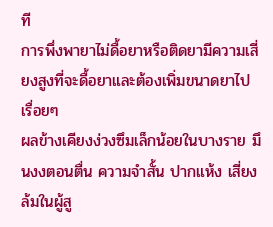ที
การพึ่งพายาไม่ดื้อยาหรือติดยามีความเสี่ยงสูงที่จะดื้อยาและต้องเพิ่มขนาดยาไปเรื่อยๆ
ผลข้างเคียงง่วงซึมเล็กน้อยในบางราย มึนงงตอนตื่น ความจำสั้น ปากแห้ง เสี่ยงล้มในผู้สู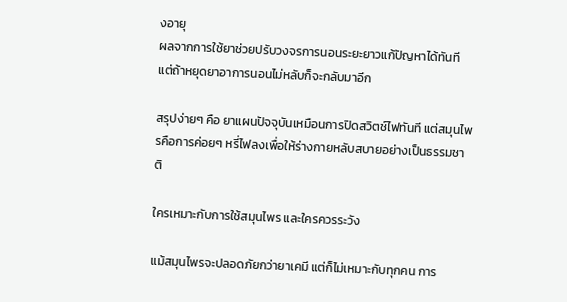งอายุ
ผลจากการใช้ยาช่วยปรับวงจรการนอนระยะยาวแก้ปัญหาได้ทันที แต่ถ้าหยุดยาอาการนอนไม่หลับก็จะกลับมาอีก

สรุปง่ายๆ คือ ยาแผนปัจจุบันเหมือนการปิดสวิตช์ไฟทันที แต่สมุนไพรคือการค่อยๆ หรี่ไฟลงเพื่อให้ร่างกายหลับสบายอย่างเป็นธรรมชาติ

ใครเหมาะกับการใช้สมุนไพร และใครควรระวัง

แม้สมุนไพรจะปลอดภัยกว่ายาเคมี แต่ก็ไม่เหมาะกับทุกคน การ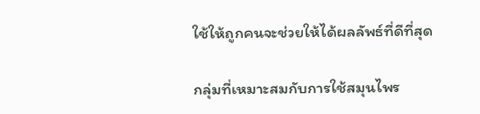ใช้ให้ถูกคนจะช่วยให้ได้ผลลัพธ์ที่ดีที่สุด

กลุ่มที่เหมาะสมกับการใช้สมุนไพร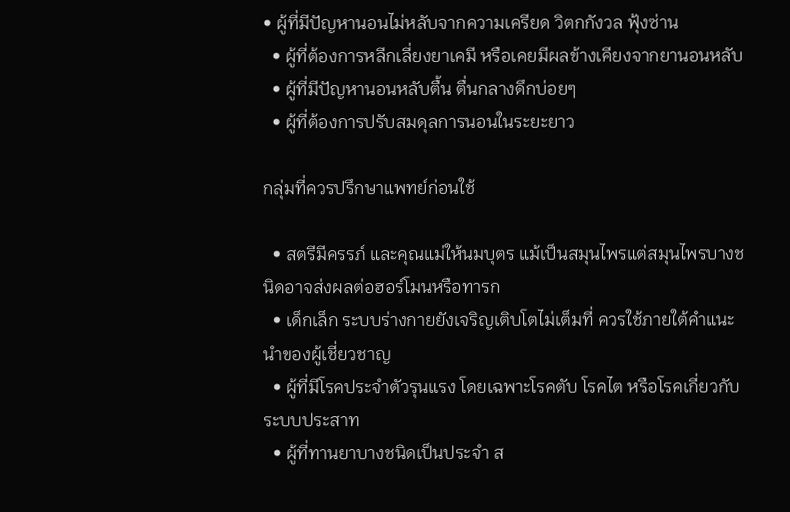• ผู้ที่มีปัญหานอนไม่หลับจากความเครียด วิตกกังวล ฟุ้งซ่าน
  • ผู้ที่ต้องการหลีกเลี่ยงยาเคมี หรือเคยมีผลข้างเคียงจากยานอนหลับ
  • ผู้ที่มีปัญหานอนหลับตื้น ตื่นกลางดึกบ่อยๆ
  • ผู้ที่ต้องการปรับสมดุลการนอนในระยะยาว

กลุ่มที่ควรปรึกษาแพทย์ก่อนใช้

  • สตรีมีครรภ์ และคุณแม่ให้นมบุตร แม้เป็นสมุนไพรแต่สมุนไพรบางชนิดอาจส่งผลต่อฮอร์โมนหรือทารก
  • เด็กเล็ก ระบบร่างกายยังเจริญเติบโตไม่เต็มที่ ควรใช้ภายใต้คำแนะนำของผู้เชี่ยวชาญ
  • ผู้ที่มีโรคประจำตัวรุนแรง โดยเฉพาะโรคตับ โรคไต หรือโรคเกี่ยวกับระบบประสาท
  • ผู้ที่ทานยาบางชนิดเป็นประจำ ส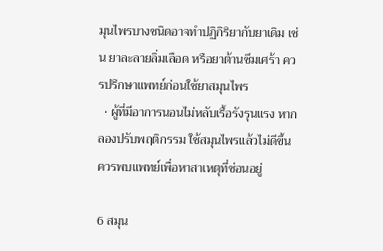มุนไพรบางชนิดอาจทำปฏิกิริยากับยาเดิม เช่น ยาละลายลิ่มเลือด หรือยาต้านซึมเศร้า ควรปรึกษาแพทย์ก่อนใช้ยาสมุนไพร
  • ผู้ที่มีอาการนอนไม่หลับเรื้อรังรุนแรง หากลองปรับพฤติกรรม ใช้สมุนไพรแล้วไม่ดีขึ้น ควรพบแพทย์เพื่อหาสาเหตุที่ซ่อนอยู่

6 สมุน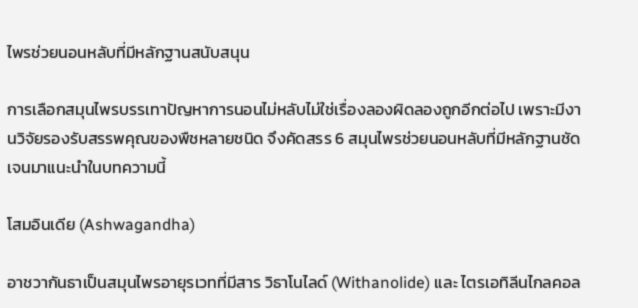ไพรช่วยนอนหลับที่มีหลักฐานสนับสนุน

การเลือกสมุนไพรบรรเทาปัญหาการนอนไม่หลับไม่ใช่เรื่องลองผิดลองถูกอีกต่อไป เพราะมีงานวิจัยรองรับสรรพคุณของพืชหลายชนิด จึงคัดสรร 6 สมุนไพรช่วยนอนหลับที่มีหลักฐานชัดเจนมาแนะนำในบทความนี้

โสมอินเดีย (Ashwagandha)

อาชวากันธาเป็นสมุนไพรอายุรเวทที่มีสาร วิธาโนไลด์ (Withanolide) และ ไตรเอทิลีนไกลคอล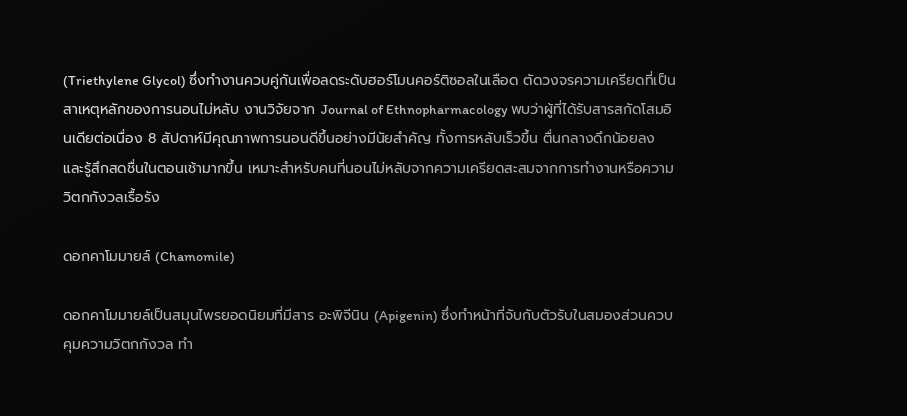(Triethylene Glycol) ซึ่งทำงานควบคู่กันเพื่อลดระดับฮอร์โมนคอร์ติซอลในเลือด ตัดวงจรความเครียดที่เป็นสาเหตุหลักของการนอนไม่หลับ งานวิจัยจาก Journal of Ethnopharmacology พบว่าผู้ที่ได้รับสารสกัดโสมอินเดียต่อเนื่อง 8 สัปดาห์มีคุณภาพการนอนดีขึ้นอย่างมีนัยสำคัญ ทั้งการหลับเร็วขึ้น ตื่นกลางดึกน้อยลง และรู้สึกสดชื่นในตอนเช้ามากขึ้น เหมาะสำหรับคนที่นอนไม่หลับจากความเครียดสะสมจากการทำงานหรือความวิตกกังวลเรื้อรัง

ดอกคาโมมายล์ (Chamomile)

ดอกคาโมมายล์เป็นสมุนไพรยอดนิยมที่มีสาร อะพิจีนิน (Apigenin) ซึ่งทำหน้าที่จับกับตัวรับในสมองส่วนควบคุมความวิตกกังวล ทำ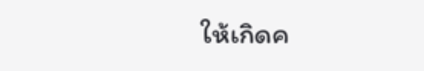ให้เกิดค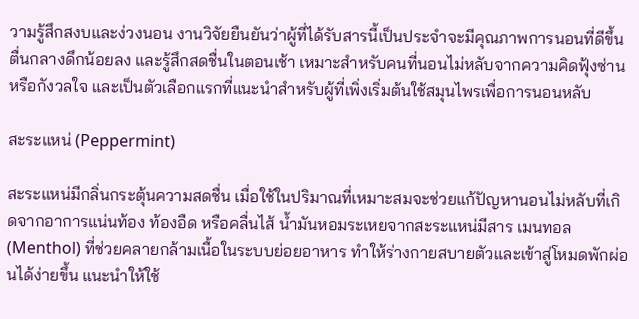วามรู้สึกสงบและง่วงนอน งานวิจัยยืนยันว่าผู้ที่ได้รับสารนี้เป็นประจำจะมีคุณภาพการนอนที่ดีขึ้น ตื่นกลางดึกน้อยลง และรู้สึกสดชื่นในตอนเช้า เหมาะสำหรับคนที่นอนไม่หลับจากความคิดฟุ้งซ่านหรือกังวลใจ และเป็นตัวเลือกแรกที่แนะนำสำหรับผู้ที่เพิ่งเริ่มต้นใช้สมุนไพรเพื่อการนอนหลับ

สะระแหน่ (Peppermint)

สะระแหน่มีกลิ่นกระตุ้นความสดชื่น เมื่อใช้ในปริมาณที่เหมาะสมจะช่วยแก้ปัญหานอนไม่หลับที่เกิดจากอาการแน่นท้อง ท้องอืด หรือคลื่นไส้ น้ำมันหอมระเหยจากสะระแหน่มีสาร เมนทอล (Menthol) ที่ช่วยคลายกล้ามเนื้อในระบบย่อยอาหาร ทำให้ร่างกายสบายตัวและเข้าสู่โหมดพักผ่อนได้ง่ายขึ้น แนะนำให้ใช้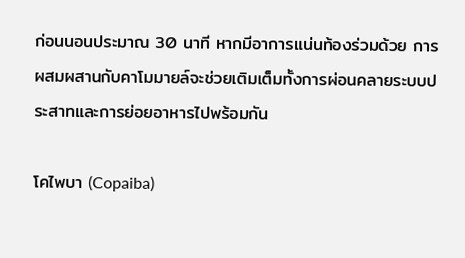ก่อนนอนประมาณ 30 นาที หากมีอาการแน่นท้องร่วมด้วย การผสมผสานกับคาโมมายล์จะช่วยเติมเต็มทั้งการผ่อนคลายระบบประสาทและการย่อยอาหารไปพร้อมกัน

โคไพบา (Copaiba)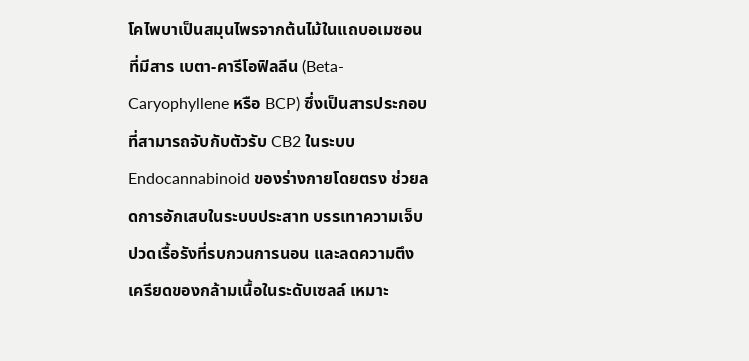โคไพบาเป็นสมุนไพรจากต้นไม้ในแถบอเมซอนที่มีสาร เบตา-คารีโอฟิลลีน (Beta-Caryophyllene หรือ BCP) ซึ่งเป็นสารประกอบที่สามารถจับกับตัวรับ CB2 ในระบบ Endocannabinoid ของร่างกายโดยตรง ช่วยลดการอักเสบในระบบประสาท บรรเทาความเจ็บปวดเรื้อรังที่รบกวนการนอน และลดความตึงเครียดของกล้ามเนื้อในระดับเซลล์ เหมาะ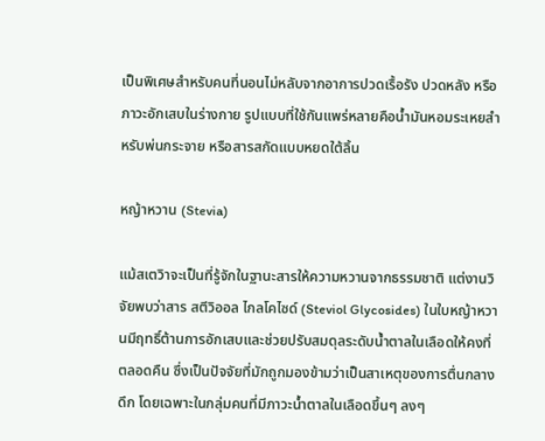เป็นพิเศษสำหรับคนที่นอนไม่หลับจากอาการปวดเรื้อรัง ปวดหลัง หรือภาวะอักเสบในร่างกาย รูปแบบที่ใช้กันแพร่หลายคือน้ำมันหอมระเหยสำหรับพ่นกระจาย หรือสารสกัดแบบหยดใต้ลิ้น

หญ้าหวาน (Stevia)

แม้สเตวิาจะเป็นที่รู้จักในฐานะสารให้ความหวานจากธรรมชาติ แต่งานวิจัยพบว่าสาร สตีวิออล ไกลโคไซด์ (Steviol Glycosides) ในใบหญ้าหวานมีฤทธิ์ต้านการอักเสบและช่วยปรับสมดุลระดับน้ำตาลในเลือดให้คงที่ตลอดคืน ซึ่งเป็นปัจจัยที่มักถูกมองข้ามว่าเป็นสาเหตุของการตื่นกลางดึก โดยเฉพาะในกลุ่มคนที่มีภาวะน้ำตาลในเลือดขึ้นๆ ลงๆ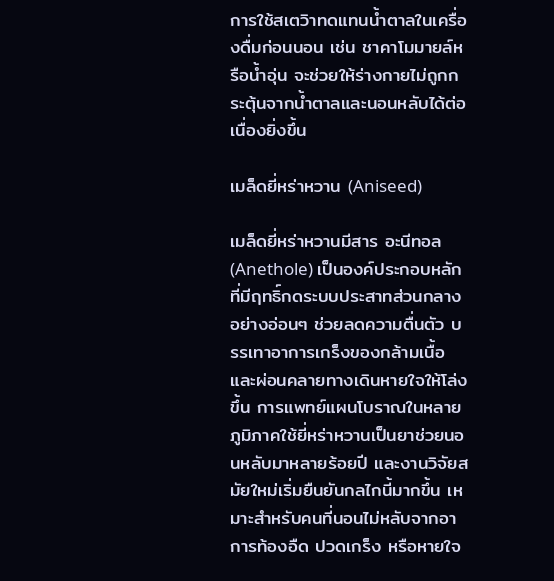การใช้สเตวิาทดแทนน้ำตาลในเครื่องดื่มก่อนนอน เช่น ชาคาโมมายล์หรือน้ำอุ่น จะช่วยให้ร่างกายไม่ถูกกระตุ้นจากน้ำตาลและนอนหลับได้ต่อเนื่องยิ่งขึ้น

เมล็ดยี่หร่าหวาน (Aniseed)

เมล็ดยี่หร่าหวานมีสาร อะนีทอล (Anethole) เป็นองค์ประกอบหลักที่มีฤทธิ์กดระบบประสาทส่วนกลางอย่างอ่อนๆ ช่วยลดความตื่นตัว บรรเทาอาการเกร็งของกล้ามเนื้อ และผ่อนคลายทางเดินหายใจให้โล่งขึ้น การแพทย์แผนโบราณในหลายภูมิภาคใช้ยี่หร่าหวานเป็นยาช่วยนอนหลับมาหลายร้อยปี และงานวิจัยสมัยใหม่เริ่มยืนยันกลไกนี้มากขึ้น เหมาะสำหรับคนที่นอนไม่หลับจากอาการท้องอืด ปวดเกร็ง หรือหายใจ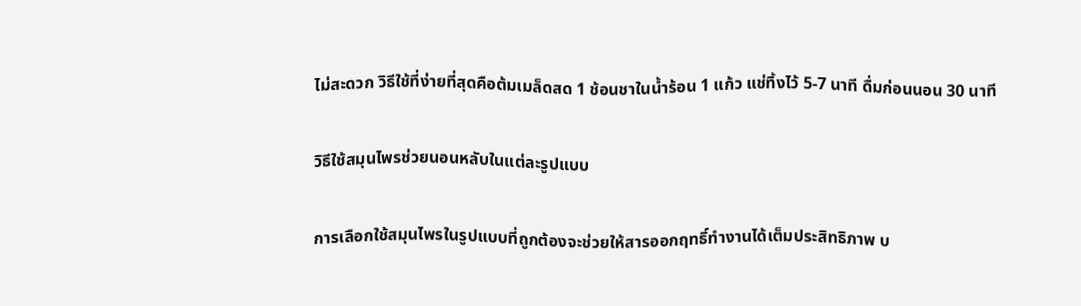ไม่สะดวก วิธีใช้ที่ง่ายที่สุดคือต้มเมล็ดสด 1 ช้อนชาในน้ำร้อน 1 แก้ว แช่ทิ้งไว้ 5-7 นาที ดื่มก่อนนอน 30 นาที

วิธีใช้สมุนไพรช่วยนอนหลับในแต่ละรูปแบบ

การเลือกใช้สมุนไพรในรูปแบบที่ถูกต้องจะช่วยให้สารออกฤทธิ์ทำงานได้เต็มประสิทธิภาพ บ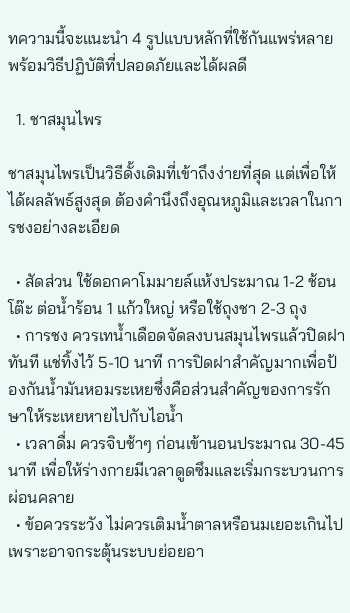ทความนี้จะแนะนำ 4 รูปแบบหลักที่ใช้กันแพร่หลาย พร้อมวิธีปฏิบัติที่ปลอดภัยและได้ผลดี

  1. ชาสมุนไพร

ชาสมุนไพรเป็นวิธีดั้งเดิมที่เข้าถึงง่ายที่สุด แต่เพื่อให้ได้ผลลัพธ์สูงสุด ต้องคำนึงถึงอุณหภูมิและเวลาในการชงอย่างละเอียด

  • สัดส่วน ใช้ดอกคาโมมายล์แห้งประมาณ 1-2 ช้อนโต๊ะ ต่อน้ำร้อน 1 แก้วใหญ่ หรือใช้ถุงชา 2-3 ถุง
  • การชง ควรเทน้ำเดือดจัดลงบนสมุนไพรแล้วปิดฝาทันที แช่ทิ้งไว้ 5-10 นาที การปิดฝาสำคัญมากเพื่อป้องกันน้ำมันหอมระเหยซึ่งคือส่วนสำคัญของการรักษาให้ระเหยหายไปกับไอน้ำ
  • เวลาดื่ม ควรจิบช้าๆ ก่อนเข้านอนประมาณ 30-45 นาที เพื่อให้ร่างกายมีเวลาดูดซึมและเริ่มกระบวนการผ่อนคลาย
  • ข้อควรระวัง ไม่ควรเติมน้ำตาลหรือนมเยอะเกินไป เพราะอาจกระตุ้นระบบย่อยอา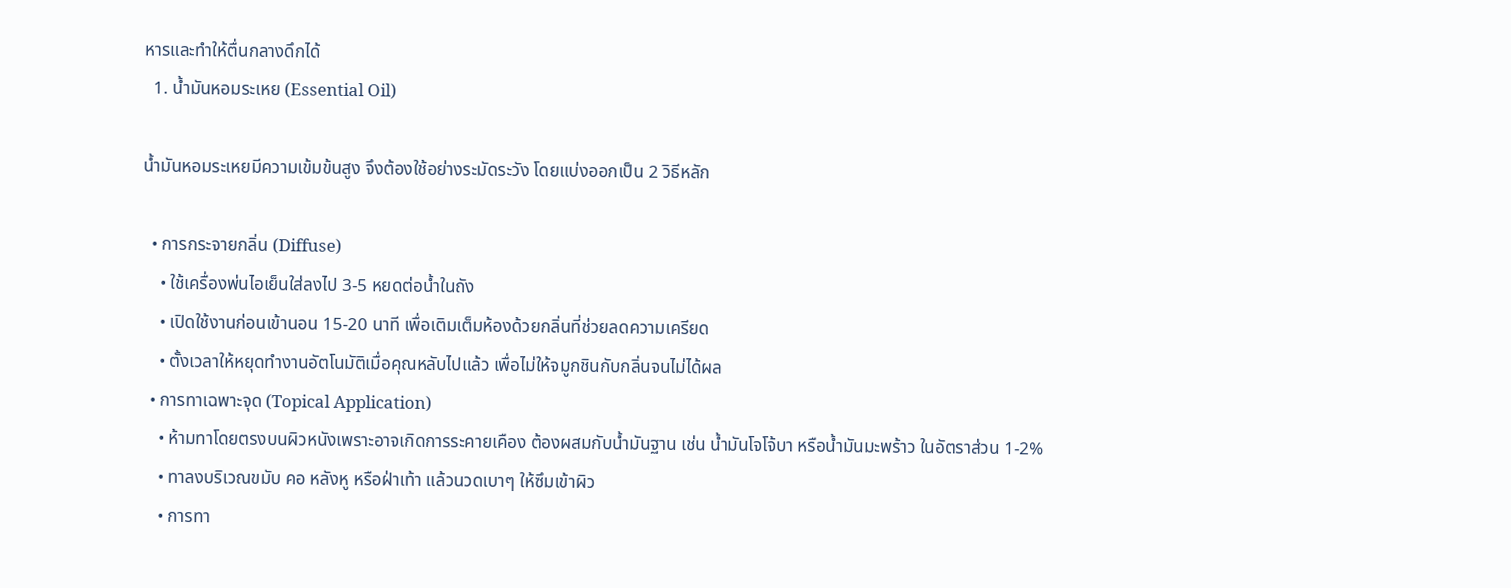หารและทำให้ตื่นกลางดึกได้
  1. น้ำมันหอมระเหย (Essential Oil)

น้ำมันหอมระเหยมีความเข้มข้นสูง จึงต้องใช้อย่างระมัดระวัง โดยแบ่งออกเป็น 2 วิธีหลัก

  • การกระจายกลิ่น (Diffuse)
    • ใช้เครื่องพ่นไอเย็นใส่ลงไป 3-5 หยดต่อน้ำในถัง
    • เปิดใช้งานก่อนเข้านอน 15-20 นาที เพื่อเติมเต็มห้องด้วยกลิ่นที่ช่วยลดความเครียด
    • ตั้งเวลาให้หยุดทำงานอัตโนมัติเมื่อคุณหลับไปแล้ว เพื่อไม่ให้จมูกชินกับกลิ่นจนไม่ได้ผล
  • การทาเฉพาะจุด (Topical Application)
    • ห้ามทาโดยตรงบนผิวหนังเพราะอาจเกิดการระคายเคือง ต้องผสมกับน้ำมันฐาน เช่น น้ำมันโจโจ้บา หรือน้ำมันมะพร้าว ในอัตราส่วน 1-2%
    • ทาลงบริเวณขมับ คอ หลังหู หรือฝ่าเท้า แล้วนวดเบาๆ ให้ซึมเข้าผิว
    • การทา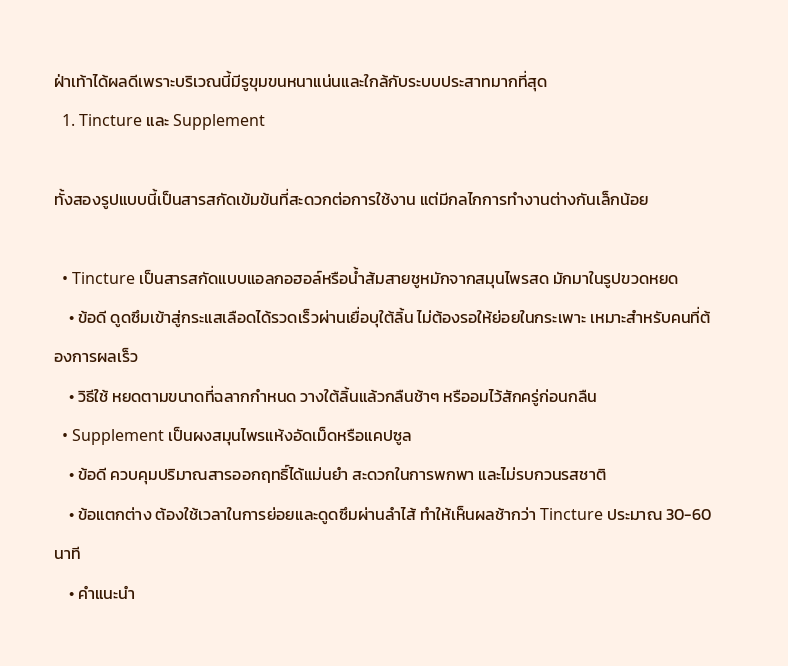ฝ่าเท้าได้ผลดีเพราะบริเวณนี้มีรูขุมขนหนาแน่นและใกล้กับระบบประสาทมากที่สุด
  1. Tincture และ Supplement

ทั้งสองรูปแบบนี้เป็นสารสกัดเข้มข้นที่สะดวกต่อการใช้งาน แต่มีกลไกการทำงานต่างกันเล็กน้อย

  • Tincture เป็นสารสกัดแบบแอลกอฮอล์หรือน้ำส้มสายชูหมักจากสมุนไพรสด มักมาในรูปขวดหยด
    • ข้อดี ดูดซึมเข้าสู่กระแสเลือดได้รวดเร็วผ่านเยื่อบุใต้ลิ้น ไม่ต้องรอให้ย่อยในกระเพาะ เหมาะสำหรับคนที่ต้องการผลเร็ว
    • วิธีใช้ หยดตามขนาดที่ฉลากกำหนด วางใต้ลิ้นแล้วกลืนช้าๆ หรืออมไว้สักครู่ก่อนกลืน
  • Supplement เป็นผงสมุนไพรแห้งอัดเม็ดหรือแคปซูล
    • ข้อดี ควบคุมปริมาณสารออกฤทธิ์ได้แม่นยำ สะดวกในการพกพา และไม่รบกวนรสชาติ
    • ข้อแตกต่าง ต้องใช้เวลาในการย่อยและดูดซึมผ่านลำไส้ ทำให้เห็นผลช้ากว่า Tincture ประมาณ 30-60 นาที
    • คำแนะนำ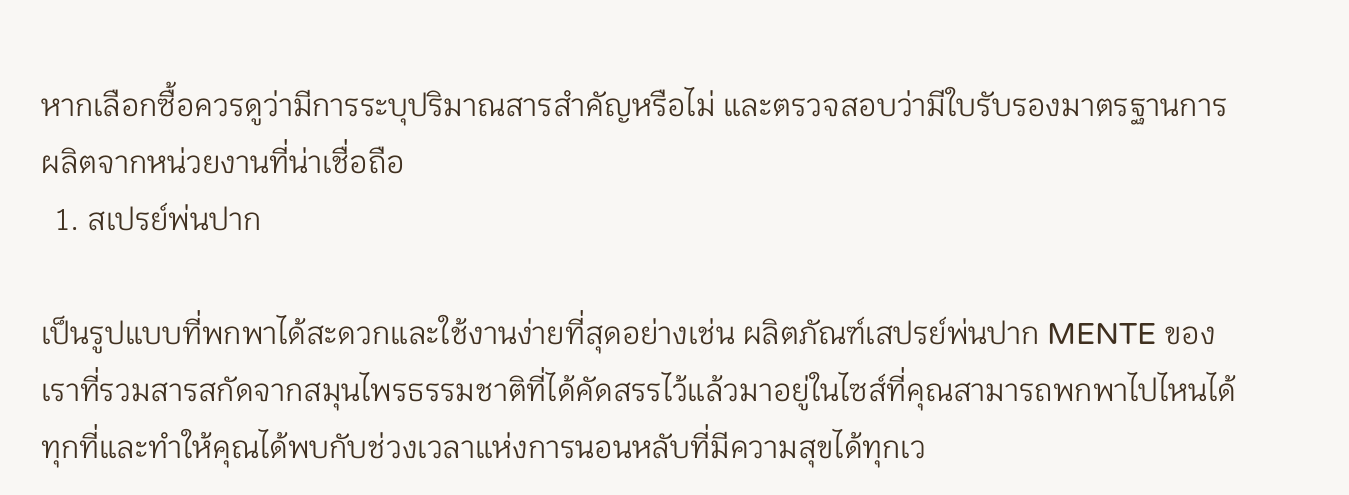หากเลือกซื้อควรดูว่ามีการระบุปริมาณสารสำคัญหรือไม่ และตรวจสอบว่ามีใบรับรองมาตรฐานการผลิตจากหน่วยงานที่น่าเชื่อถือ
  1. สเปรย์พ่นปาก

เป็นรูปแบบที่พกพาได้สะดวกและใช้งานง่ายที่สุดอย่างเช่น ผลิตภัณฑ์เสปรย์พ่นปาก MENTE ของเราที่รวมสารสกัดจากสมุนไพรธรรมชาติที่ได้คัดสรรไว้แล้วมาอยู่ในไซส์ที่คุณสามารถพกพาไปไหนได้ทุกที่และทำให้คุณได้พบกับช่วงเวลาแห่งการนอนหลับที่มีความสุขได้ทุกเว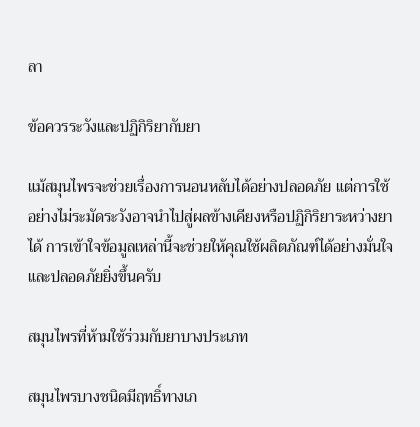ลา

ข้อควรระวังและปฏิกิริยากับยา

แม้สมุนไพรจะช่วยเรื่องการนอนหลับได้อย่างปลอดภัย แต่การใช้อย่างไม่ระมัดระวังอาจนำไปสู่ผลข้างเคียงหรือปฏิกิริยาระหว่างยาได้ การเข้าใจข้อมูลเหล่านี้จะช่วยให้คุณใช้ผลิตภัณฑ์ได้อย่างมั่นใจและปลอดภัยยิ่งขึ้นครับ

สมุนไพรที่ห้ามใช้ร่วมกับยาบางประเภท

สมุนไพรบางชนิดมีฤทธิ์ทางเภ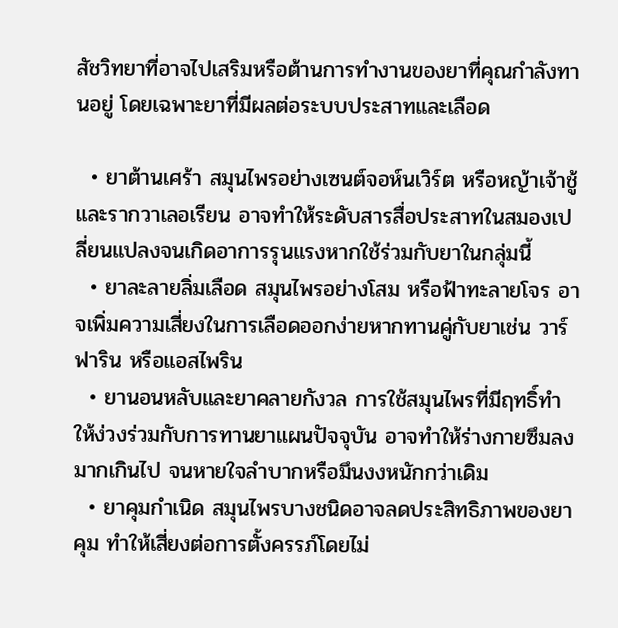สัชวิทยาที่อาจไปเสริมหรือต้านการทำงานของยาที่คุณกำลังทานอยู่ โดยเฉพาะยาที่มีผลต่อระบบประสาทและเลือด

  • ยาต้านเศร้า สมุนไพรอย่างเซนต์จอห์นเวิร์ต หรือหญ้าเจ้าชู้ และรากวาเลอเรียน อาจทำให้ระดับสารสื่อประสาทในสมองเปลี่ยนแปลงจนเกิดอาการรุนแรงหากใช้ร่วมกับยาในกลุ่มนี้
  • ยาละลายลิ่มเลือด สมุนไพรอย่างโสม หรือฟ้าทะลายโจร อาจเพิ่มความเสี่ยงในการเลือดออกง่ายหากทานคู่กับยาเช่น วาร์ฟาริน หรือแอสไพริน
  • ยานอนหลับและยาคลายกังวล การใช้สมุนไพรที่มีฤทธิ์ทำให้ง่วงร่วมกับการทานยาแผนปัจจุบัน อาจทำให้ร่างกายซึมลงมากเกินไป จนหายใจลำบากหรือมึนงงหนักกว่าเดิม
  • ยาคุมกำเนิด สมุนไพรบางชนิดอาจลดประสิทธิภาพของยาคุม ทำให้เสี่ยงต่อการตั้งครรภ์โดยไม่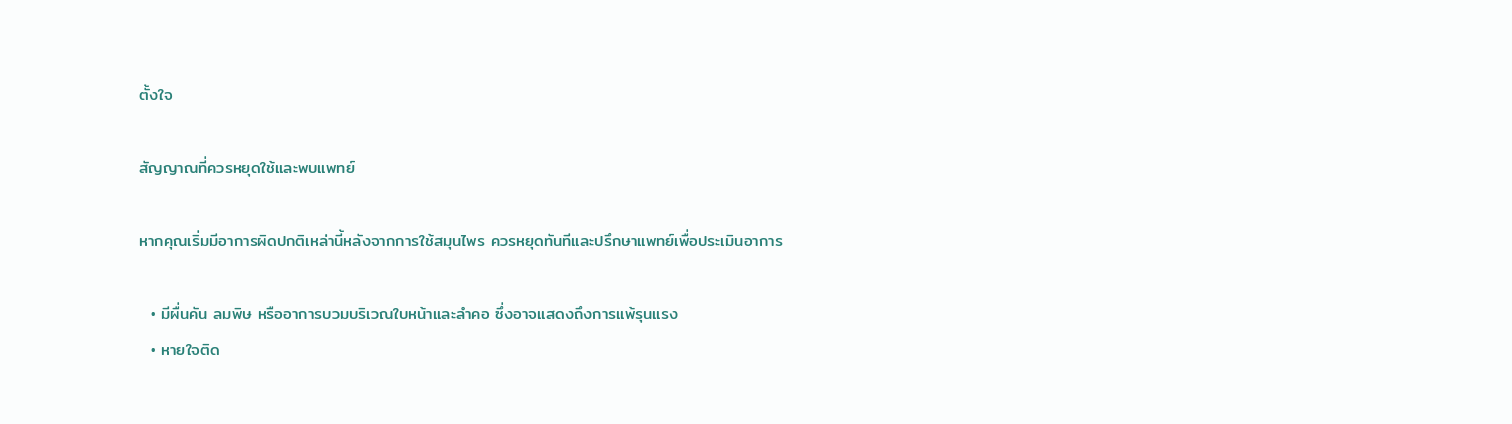ตั้งใจ

สัญญาณที่ควรหยุดใช้และพบแพทย์

หากคุณเริ่มมีอาการผิดปกติเหล่านี้หลังจากการใช้สมุนไพร ควรหยุดทันทีและปรึกษาแพทย์เพื่อประเมินอาการ

  • มีผื่นคัน ลมพิษ หรืออาการบวมบริเวณใบหน้าและลำคอ ซึ่งอาจแสดงถึงการแพ้รุนแรง
  • หายใจติด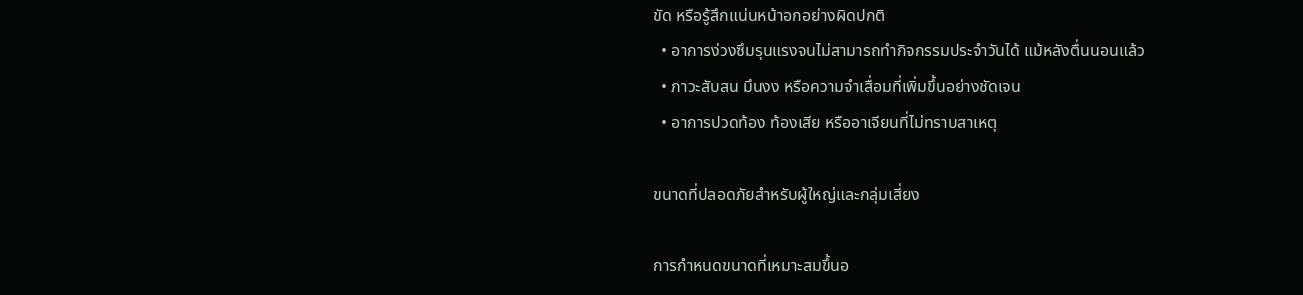ขัด หรือรู้สึกแน่นหน้าอกอย่างผิดปกติ
  • อาการง่วงซึมรุนแรงจนไม่สามารถทำกิจกรรมประจำวันได้ แม้หลังตื่นนอนแล้ว
  • ภาวะสับสน มึนงง หรือความจำเสื่อมที่เพิ่มขึ้นอย่างชัดเจน
  • อาการปวดท้อง ท้องเสีย หรืออาเจียนที่ไม่ทราบสาเหตุ

ขนาดที่ปลอดภัยสำหรับผู้ใหญ่และกลุ่มเสี่ยง

การกำหนดขนาดที่เหมาะสมขึ้นอ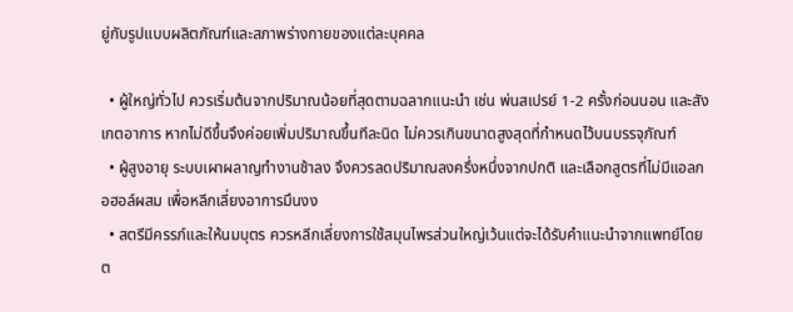ยู่กับรูปแบบผลิตภัณฑ์และสภาพร่างกายของแต่ละบุคคล

  • ผู้ใหญ่ทั่วไป ควรเริ่มต้นจากปริมาณน้อยที่สุดตามฉลากแนะนำ เช่น พ่นสเปรย์ 1-2 ครั้งก่อนนอน และสังเกตอาการ หากไม่ดีขึ้นจึงค่อยเพิ่มปริมาณขึ้นทีละนิด ไม่ควรเกินขนาดสูงสุดที่กำหนดไว้บนบรรจุภัณฑ์
  • ผู้สูงอายุ ระบบเผาผลาญทำงานช้าลง จึงควรลดปริมาณลงครึ่งหนึ่งจากปกติ และเลือกสูตรที่ไม่มีแอลกอฮอล์ผสม เพื่อหลีกเลี่ยงอาการมึนงง
  • สตรีมีครรภ์และให้นมบุตร ควรหลีกเลี่ยงการใช้สมุนไพรส่วนใหญ่เว้นแต่จะได้รับคำแนะนำจากแพทย์โดยต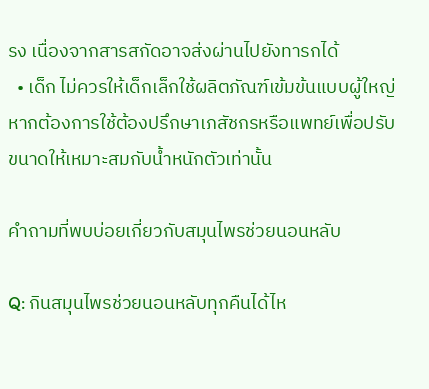รง เนื่องจากสารสกัดอาจส่งผ่านไปยังทารกได้
  • เด็ก ไม่ควรให้เด็กเล็กใช้ผลิตภัณฑ์เข้มข้นแบบผู้ใหญ่ หากต้องการใช้ต้องปรึกษาเภสัชกรหรือแพทย์เพื่อปรับขนาดให้เหมาะสมกับน้ำหนักตัวเท่านั้น

คำถามที่พบบ่อยเกี่ยวกับสมุนไพรช่วยนอนหลับ

Q: กินสมุนไพรช่วยนอนหลับทุกคืนได้ไห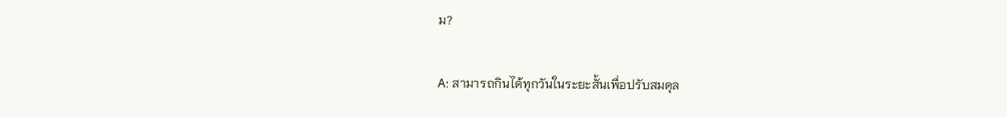ม?

A: สามารถกินได้ทุกวันในระยะสั้นเพื่อปรับสมดุล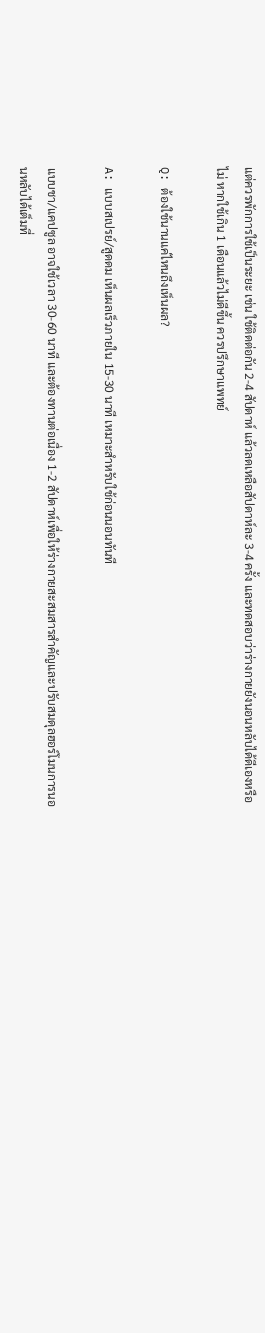แต่ควรพักการใช้เป็นระยะ เช่น ใช้ติดต่อกัน 2-4 สัปดาห์ แล้วลดเหลือสัปดาห์ละ 3-4 ครั้ง และทดสอบว่าร่างกายยังนอนหลับได้ดีเองหรือไม่ หากใช้เกิน 1 เดือนแล้วไม่ดีขึ้น ควรปรึกษาแพทย์

Q: ต้องใช้นานแค่ไหนถึงเห็นผล?

A: แบบสเปรย์/สูดดม เห็นผลเร็วภายใน 15-30 นาที เหมาะสำหรับใช้ก่อนนอนทันที

แบบชา/แคปซูล อาจใช้เวลา 30-60 นาที และต้องทานต่อเนื่อง 1-2 สัปดาห์เพื่อให้ร่างกายสะสมสารสำคัญและปรับสมดุลฮอร์โมนการนอนหลับได้เต็มที่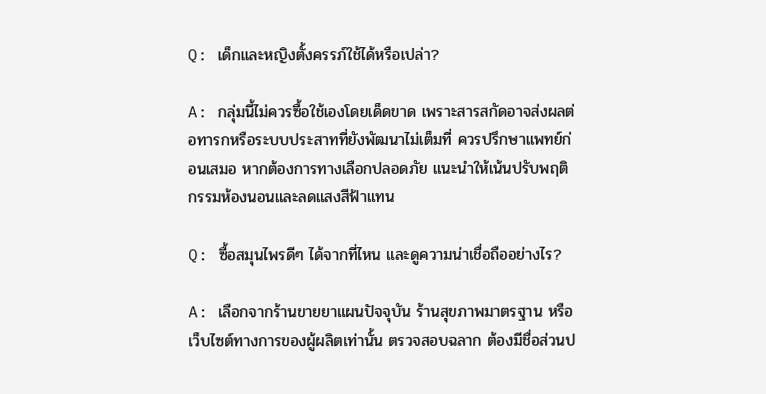Q: เด็กและหญิงตั้งครรภ์ใช้ได้หรือเปล่า?

A: กลุ่มนี้ไม่ควรซื้อใช้เองโดยเด็ดขาด เพราะสารสกัดอาจส่งผลต่อทารกหรือระบบประสาทที่ยังพัฒนาไม่เต็มที่ ควรปรึกษาแพทย์ก่อนเสมอ หากต้องการทางเลือกปลอดภัย แนะนำให้เน้นปรับพฤติกรรมห้องนอนและลดแสงสีฟ้าแทน

Q: ซื้อสมุนไพรดีๆ ได้จากที่ไหน และดูความน่าเชื่อถืออย่างไร?

A: เลือกจากร้านขายยาแผนปัจจุบัน ร้านสุขภาพมาตรฐาน หรือเว็บไซต์ทางการของผู้ผลิตเท่านั้น ตรวจสอบฉลาก ต้องมีชื่อส่วนป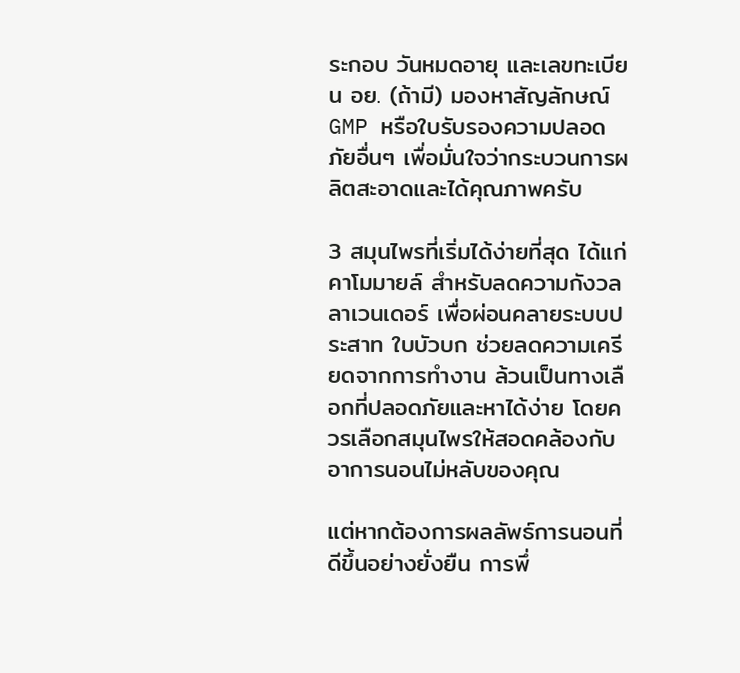ระกอบ วันหมดอายุ และเลขทะเบียน อย. (ถ้ามี) มองหาสัญลักษณ์ GMP หรือใบรับรองความปลอดภัยอื่นๆ เพื่อมั่นใจว่ากระบวนการผลิตสะอาดและได้คุณภาพครับ

3 สมุนไพรที่เริ่มได้ง่ายที่สุด ได้แก่  คาโมมายล์ สำหรับลดความกังวล ลาเวนเดอร์ เพื่อผ่อนคลายระบบประสาท ใบบัวบก ช่วยลดความเครียดจากการทำงาน ล้วนเป็นทางเลือกที่ปลอดภัยและหาได้ง่าย โดยควรเลือกสมุนไพรให้สอดคล้องกับอาการนอนไม่หลับของคุณ

แต่หากต้องการผลลัพธ์การนอนที่ดีขึ้นอย่างยั่งยืน การพึ่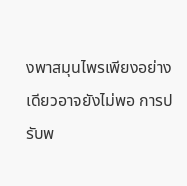งพาสมุนไพรเพียงอย่างเดียวอาจยังไม่พอ การปรับพ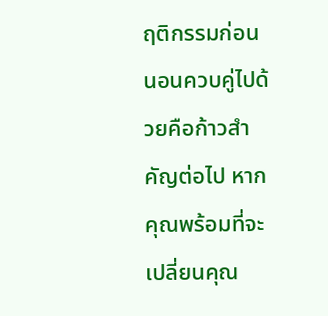ฤติกรรมก่อนนอนควบคู่ไปด้วยคือก้าวสำคัญต่อไป หากคุณพร้อมที่จะเปลี่ยนคุณ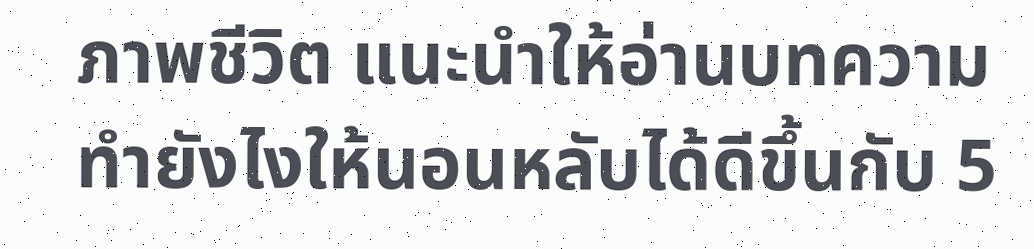ภาพชีวิต แนะนำให้อ่านบทความ ทำยังไงให้นอนหลับได้ดีขึ้นกับ 5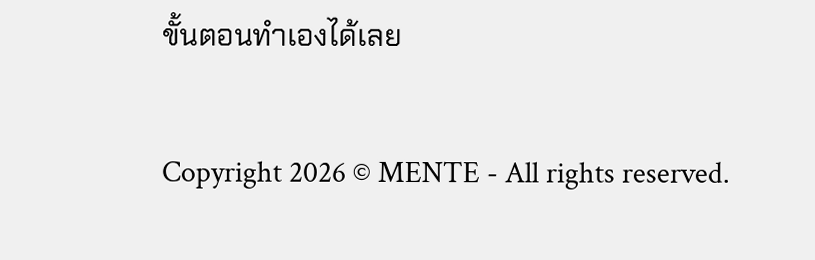ขั้นตอนทำเองได้เลย

Copyright 2026 © MENTE - All rights reserved.